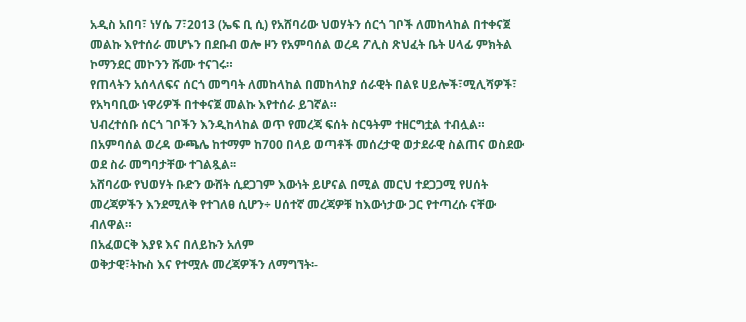አዲስ አበባ፣ ነሃሴ 7፣2013 (ኤፍ ቢ ሲ) የአሸባሪው ህወሃትን ሰርጎ ገቦች ለመከላከል በተቀናጀ መልኩ እየተሰራ መሆኑን በደቡብ ወሎ ዞን የአምባሰል ወረዳ ፖሊስ ጽህፈት ቤት ሀላፊ ምክትል ኮማንደር መኮንን ሹሙ ተናገሩ።
የጠላትን አሰላለፍና ሰርጎ መግባት ለመከላከል በመከላከያ ሰራዊት በልዩ ሀይሎች፣ሚሊሻዎች፣ የአካባቢው ነዋሪዎች በተቀናጀ መልኩ እየተሰራ ይገኛል።
ህብረተሰቡ ሰርጎ ገቦችን እንዲከላከል ወጥ የመረጃ ፍሰት ስርዓትም ተዘርግቷል ተብሏል።
በአምባሰል ወረዳ ውጫሌ ከተማም ከ700 በላይ ወጣቶች መሰረታዊ ወታደራዊ ስልጠና ወስደው ወደ ስራ መግባታቸው ተገልጿል፡፡
አሸባሪው የህወሃት ቡድን ውሸት ሲደጋገም እውነት ይሆናል በሚል መርህ ተደጋጋሚ የሀሰት መረጃዎችን እንደሚለቅ የተገለፀ ሲሆን÷ ሀሰተኛ መረጃዎቹ ከእውነታው ጋር የተጣረሱ ናቸው ብለዋል።
በአፈወርቅ እያዩ እና በለይኩን አለም
ወቅታዊ፣ትኩስ እና የተሟሉ መረጃዎችን ለማግኘት፡-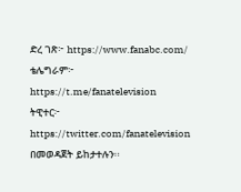ድረ ገጽ፦ https://www.fanabc.com/
ቴሌግራም፦ https://t.me/fanatelevision
ትዊተር፦ https://twitter.com/fanatelevision በመወዳጀት ይከታተሉን፡፡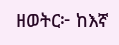ዘወትር፦ ከእኛ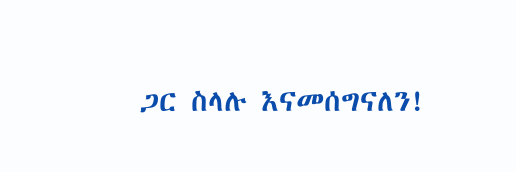ጋር ስላሉ እናመሰግናለን!